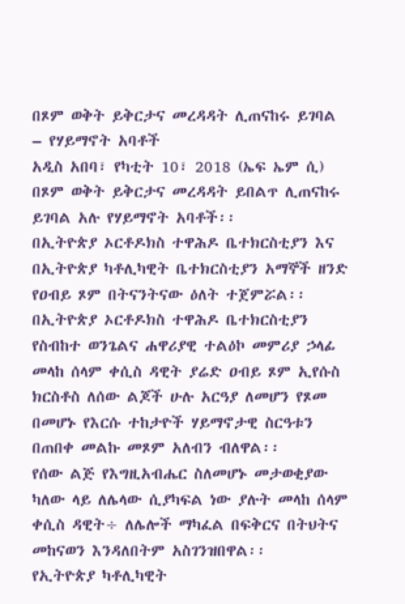በጾም ወቅት ይቅርታና መረዳዳት ሊጠናከሩ ይገባል – የሃይማኖት አባቶች
አዲስ አበባ፣ የካቲት 10፣ 2018 (ኤፍ ኤም ሲ) በጾም ወቅት ይቅርታና መረዳዳት ይበልጥ ሊጠናከሩ ይገባል አሉ የሃይማኖት አባቶች፡፡
በኢትዮጵያ ኦርቶዶክስ ተዋሕዶ ቤተክርስቲያን እና በኢትዮጵያ ካቶሊካዊት ቤተክርስቲያን አማኞች ዘንድ የዐብይ ጾም በትናንትናው ዕለት ተጀምሯል፡፡
በኢትዮጵያ ኦርቶዶክስ ተዋሕዶ ቤተክርስቲያን የስብከተ ወንጌልና ሐዋሪያዊ ተልዕኮ መምሪያ ኃላፊ መላከ ሰላም ቀሲስ ዳዊት ያሬድ ዐብይ ጾም ኢየሱስ ክርስቶስ ለሰው ልጆች ሁሉ አርዓያ ለመሆን የጾመ በመሆኑ የእርሱ ተከታዮች ሃይማኖታዊ ስርዓቱን በጠበቀ መልኩ መጾም አለብን ብለዋል፡፡
የሰው ልጅ የእግዚአብሔር ስለመሆኑ መታወቂያው ካለው ላይ ለሌላው ሲያካፍል ነው ያሉት መላከ ሰላም ቀሲስ ዳዊት÷ ለሌሎች ማካፈል በፍቅርና በትህትና መከናወን እንዳለበትም አስገንዝበዋል፡፡
የኢትዮጵያ ካቶሊካዊት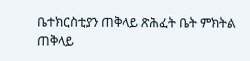ቤተክርስቲያን ጠቅላይ ጽሕፈት ቤት ምክትል ጠቅላይ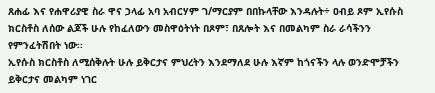ጸሐፊ እና የሐዋሪያዊ ስራ ዋና ኃላፊ አባ አብርሃም ገ/ማርያም በበኩላቸው እንዳሉት÷ ዐብይ ጾም ኢየሱስ ክርስቶስ ለሰው ልጆች ሁሉ የከፈለውን መስዋዕትነት በጾም፣ በጸሎት እና በመልካም ስራ ራሳችንን የምንፈትሽበት ነው፡፡
ኢየሱስ ክርስቶስ ለሚሰቅሉት ሁሉ ይቅርታና ምህረትን እንደማለደ ሁሉ እኛም ከጎናችን ላሉ ወንድሞቻችን ይቅርታና መልካም ነገር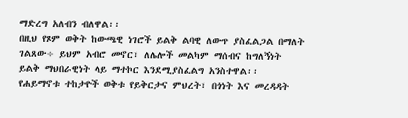ማድረግ አለብን ብለዋል፡፡
በዚህ የጾም ወቅት ከውጫዊ ነገሮች ይልቅ ልባዊ ለውጥ ያስፈልጋል በማለት ገልጸው÷ ይህም አብሮ መኖር፣ ለሌሎች መልካም ማሰብና ከግለኝነት ይልቅ ማህበራዊነት ላይ ማተኮር እንደሚያስፈልግ አንስተዋል፡፡
የሐይማኖቱ ተከታዮች ወቅቱ የይቅርታና ምህረት፣ በጎነት እና መረዳዳት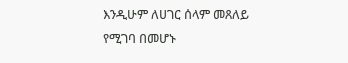እንዲሁም ለሀገር ሰላም መጸለይ የሚገባ በመሆኑ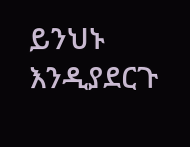ይንህኑ እንዲያደርጉ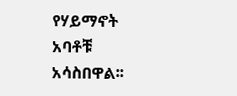የሃይማኖት አባቶቹ አሳስበዋል፡፡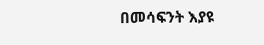በመሳፍንት እያዩ